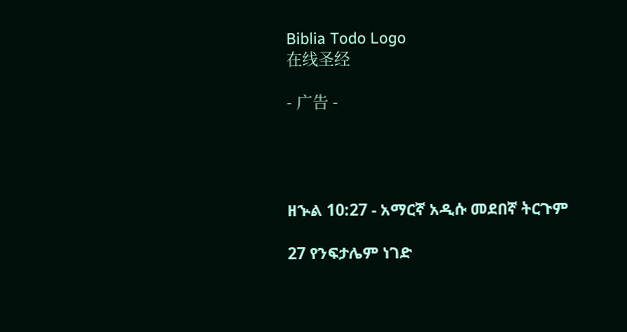Biblia Todo Logo
在线圣经

- 广告 -




ዘኍል 10:27 - አማርኛ አዲሱ መደበኛ ትርጉም

27 የንፍታሌም ነገድ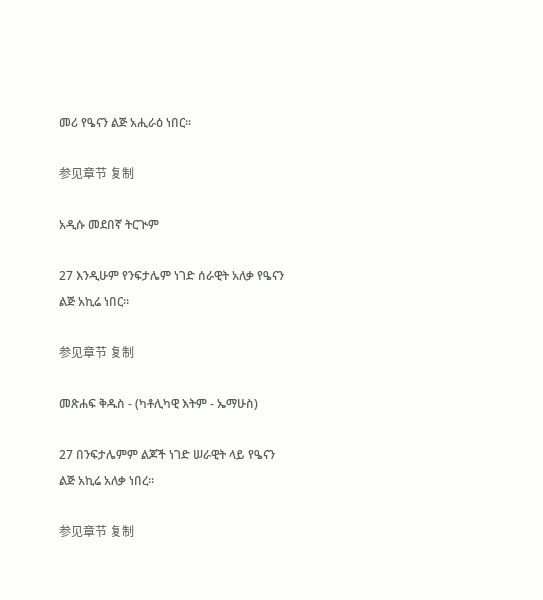መሪ የዔናን ልጅ አሒራዕ ነበር።

参见章节 复制

አዲሱ መደበኛ ትርጒም

27 እንዲሁም የንፍታሌም ነገድ ሰራዊት አለቃ የዔናን ልጅ አኪሬ ነበር።

参见章节 复制

መጽሐፍ ቅዱስ - (ካቶሊካዊ እትም - ኤማሁስ)

27 በንፍታሌምም ልጆች ነገድ ሠራዊት ላይ የዔናን ልጅ አኪሬ አለቃ ነበረ።

参见章节 复制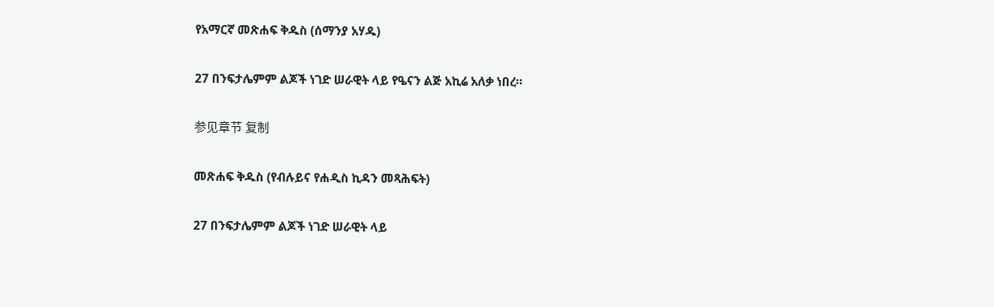የአማርኛ መጽሐፍ ቅዱስ (ሰማንያ አሃዱ)

27 በንፍታሌምም ልጆች ነገድ ሠራዊት ላይ የዔናን ልጅ አኪሬ አለቃ ነበረ።

参见章节 复制

መጽሐፍ ቅዱስ (የብሉይና የሐዲስ ኪዳን መጻሕፍት)

27 በንፍታሌምም ልጆች ነገድ ሠራዊት ላይ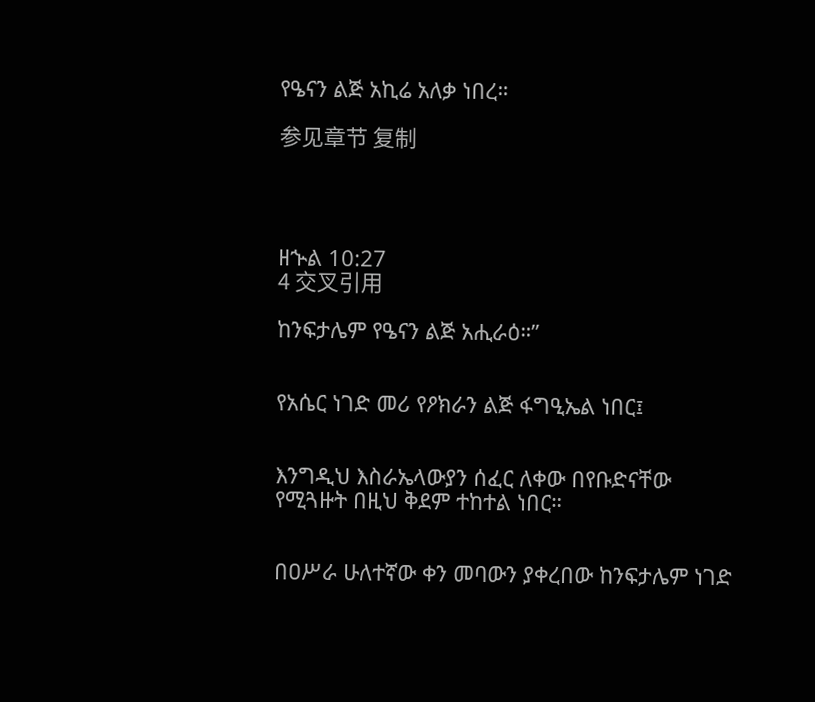የዔናን ልጅ አኪሬ አለቃ ነበረ።

参见章节 复制




ዘኍል 10:27
4 交叉引用

ከንፍታሌም የዔናን ልጅ አሒራዕ።”


የአሴር ነገድ መሪ የዖክራን ልጅ ፋግዒኤል ነበር፤


እንግዲህ እስራኤላውያን ሰፈር ለቀው በየቡድናቸው የሚጓዙት በዚህ ቅደም ተከተል ነበር።


በዐሥራ ሁለተኛው ቀን መባውን ያቀረበው ከንፍታሌም ነገድ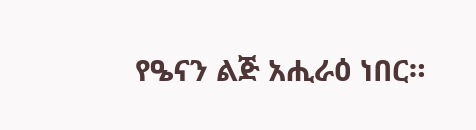የዔናን ልጅ አሒራዕ ነበር።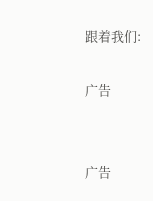跟着我们:

广告


广告